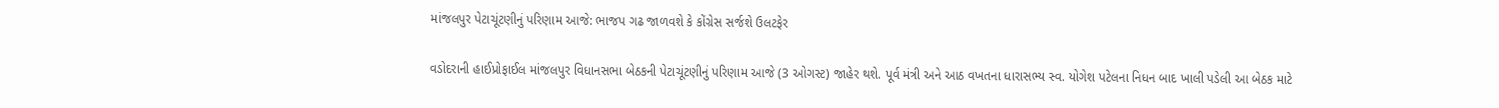માંજલપુર પેટાચૂંટણીનું પરિણામ આજે: ભાજપ ગઢ જાળવશે કે કોંગ્રેસ સર્જશે ઉલટફેર

વડોદરાની હાઈપ્રોફાઈલ માંજલપુર વિધાનસભા બેઠકની પેટાચૂંટણીનું પરિણામ આજે (3 ઓગસ્ટ) જાહેર થશે. પૂર્વ મંત્રી અને આઠ વખતના ધારાસભ્ય સ્વ. યોગેશ પટેલના નિધન બાદ ખાલી પડેલી આ બેઠક માટે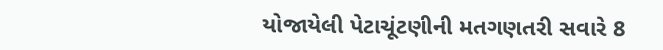યોજાયેલી પેટાચૂંટણીની મતગણતરી સવારે 8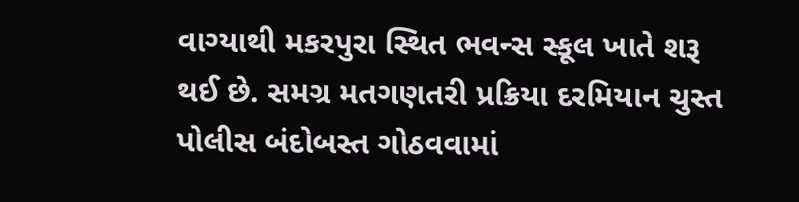વાગ્યાથી મકરપુરા સ્થિત ભવન્સ સ્કૂલ ખાતે શરૂ થઈ છે. સમગ્ર મતગણતરી પ્રક્રિયા દરમિયાન ચુસ્ત પોલીસ બંદોબસ્ત ગોઠવવામાં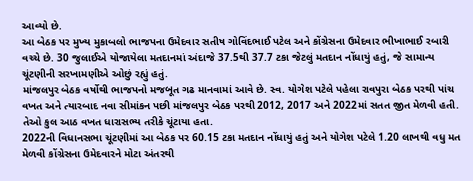આવ્યો છે.
આ બેઠક પર મુખ્ય મુકાબલો ભાજપના ઉમેદવાર સતીષ ગોવિંદભાઈ પટેલ અને કોંગ્રેસના ઉમેદવાર ભીખાભાઈ રબારી વચ્ચે છે. 30 જુલાઈએ યોજાયેલા મતદાનમાં અંદાજે 37.5થી 37.7 ટકા જેટલું મતદાન નોંધાયું હતું, જે સામાન્ય ચૂંટણીની સરખામણીએ ઓછું રહ્યું હતું.
માંજલપુર બેઠક વર્ષોથી ભાજપનો મજબૂત ગઢ માનવામાં આવે છે. સ્વ. યોગેશ પટેલે પહેલા રાવપુરા બેઠક પરથી પાંચ વખત અને ત્યારબાદ નવા સીમાંકન પછી માંજલપુર બેઠક પરથી 2012, 2017 અને 2022માં સતત જીત મેળવી હતી. તેઓ કુલ આઠ વખત ધારાસભ્ય તરીકે ચૂંટાયા હતા.
2022ની વિધાનસભા ચૂંટણીમાં આ બેઠક પર 60.15 ટકા મતદાન નોંધાયું હતું અને યોગેશ પટેલે 1.20 લાખથી વધુ મત મેળવી કોંગ્રેસના ઉમેદવારને મોટા અંતરથી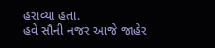હરાવ્યા હતા.
હવે સૌની નજર આજે જાહેર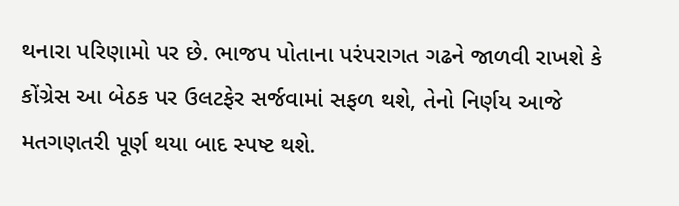થનારા પરિણામો પર છે. ભાજપ પોતાના પરંપરાગત ગઢને જાળવી રાખશે કે કોંગ્રેસ આ બેઠક પર ઉલટફેર સર્જવામાં સફળ થશે, તેનો નિર્ણય આજે મતગણતરી પૂર્ણ થયા બાદ સ્પષ્ટ થશે.